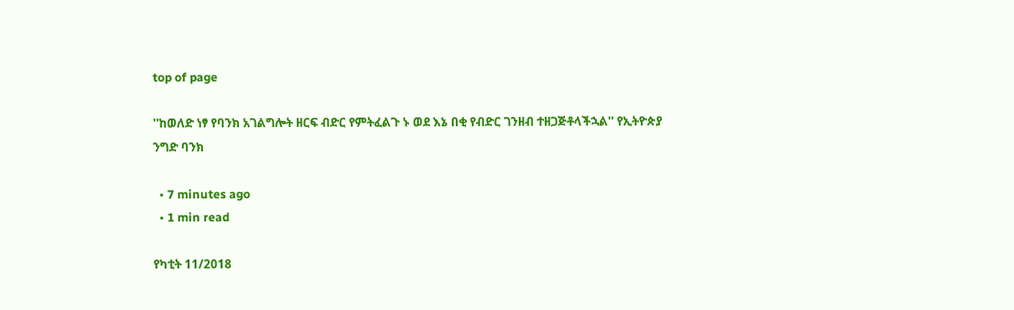top of page

''ከወለድ ነፃ የባንክ አገልግሎት ዘርፍ ብድር የምትፈልጉ ኑ ወደ እኔ በቂ የብድር ገንዘብ ተዘጋጅቶላችኋል'' የኢትዮጵያ ንግድ ባንክ

  • 7 minutes ago
  • 1 min read

የካቲት 11/2018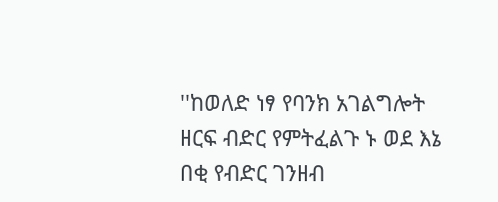''ከወለድ ነፃ የባንክ አገልግሎት ዘርፍ ብድር የምትፈልጉ ኑ ወደ እኔ በቂ የብድር ገንዘብ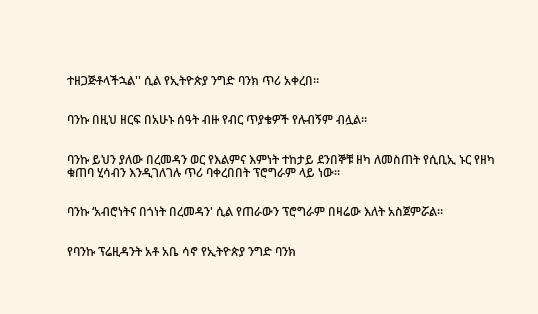ተዘጋጅቶላችኋል'' ሲል የኢትዮጵያ ንግድ ባንክ ጥሪ አቀረበ።


ባንኩ በዚህ ዘርፍ በአሁኑ ሰዓት ብዙ የብር ጥያቄዎች የሉብኝም ብሏል።


ባንኩ ይህን ያለው በረመዳን ወር የእልምና እምነት ተከታይ ደንበኞቹ ዘካ ለመስጠት የሲቢኢ ኑር የዘካ ቁጠባ ሂሳብን እንዲገለገሉ ጥሪ ባቀረበበት ፕሮግራም ላይ ነው፡፡


ባንኩ ‘አብሮነትና በጎነት በረመዳን' ሲል የጠራውን ፕሮግራም በዛሬው እለት አስጀምሯል።


የባንኩ ፕሬዚዳንት አቶ አቤ ሳኖ የኢትዮጵያ ንግድ ባንክ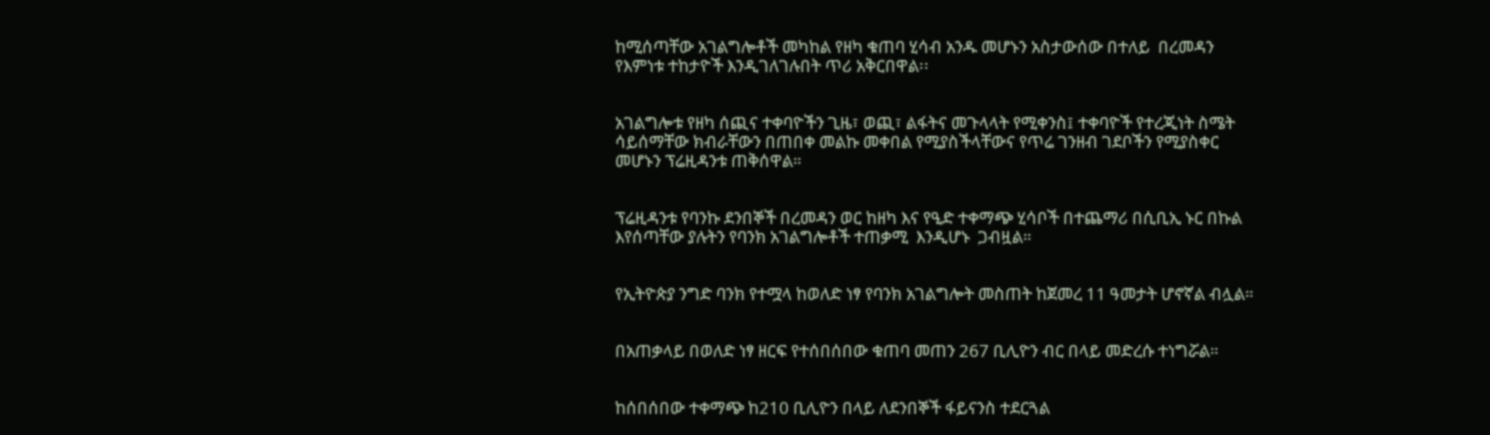ከሚሰጣቸው አገልግሎቶች መካከል የዘካ ቁጠባ ሂሳብ አንዱ መሆኑን አስታውሰው በተለይ  በረመዳን የእምነቱ ተከታዮች እንዲገለገሉበት ጥሪ አቅርበዋል፡፡


አገልግሎቱ የዘካ ሰጪና ተቀባዮችን ጊዜ፣ ወጪ፣ ልፋትና መጉላላት የሚቀንስ፤ ተቀባዮች የተረጂነት ስሜት ሳይሰማቸው ክብራቸውን በጠበቀ መልኩ መቀበል የሚያስችላቸውና የጥሬ ገንዘብ ገደቦችን የሚያስቀር መሆኑን ፕሬዚዳንቱ ጠቅሰዋል።


ፕሬዚዳንቱ የባንኩ ደንበኞች በረመዳን ወር ከዘካ እና የዒድ ተቀማጭ ሂሳቦች በተጨማሪ በሲቢኢ ኑር በኩል እየሰጣቸው ያሉትን የባንክ አገልግሎቶች ተጠቃሚ  እንዲሆኑ  ጋብዟል።


የኢትዮጵያ ንግድ ባንክ የተሟላ ከወለድ ነፃ የባንክ አገልግሎት መስጠት ከጀመረ 11 ዓመታት ሆኖኛል ብሏል።


በአጠቃላይ በወለድ ነፃ ዘርፍ የተሰበሰበው ቁጠባ መጠን 267 ቢሊዮን ብር በላይ መድረሱ ተነግሯል።


ከሰበሰበው ተቀማጭ ከ210 ቢሊዮን በላይ ለደንበኞች ፋይናንስ ተደርጓል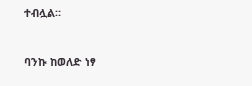ተብሏል።


ባንኩ ከወለድ ነፃ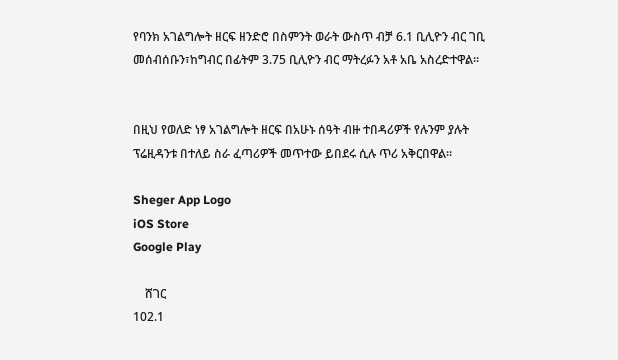የባንክ አገልግሎት ዘርፍ ዘንድሮ በስምንት ወራት ውስጥ ብቻ 6.1 ቢሊዮን ብር ገቢ መሰብሰቡን፣ከግብር በፊትም 3.75 ቢሊዮን ብር ማትረፉን አቶ አቤ አስረድተዋል።


በዚህ የወለድ ነፃ አገልግሎት ዘርፍ በአሁኑ ሰዓት ብዙ ተበዳሪዎች የሉንም ያሉት ፕሬዚዳንቱ በተለይ ስራ ፈጣሪዎች መጥተው ይበደሩ ሲሉ ጥሪ አቅርበዋል።

Sheger App Logo
iOS Store
Google Play

    ሸገር
102.1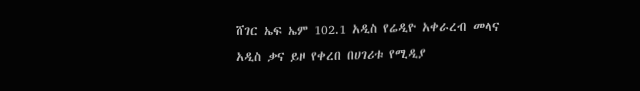ሸገር ኤፍ ኤም 102.1 አዲስ የሬዲዮ አቀራረብ መላና አዲስ ቃና ይዞ የቀረበ በሀገሪቱ የሚዲያ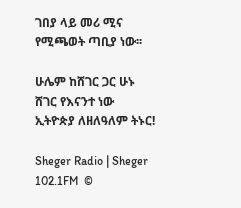ገበያ ላይ መሪ ሚና የሚጫወት ጣቢያ ነው፡፡

ሁሌም ከሸገር ጋር ሁኑ
ሸገር የእናንተ ነው
ኢትዮጵያ ለዘለዓለም ትኑር!

Sheger Radio | Sheger 102.1FM  ©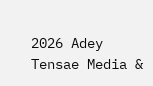2026 Adey Tensae Media &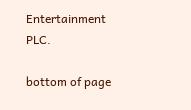Entertainment PLC.

bottom of page